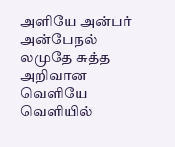அளியே அன்பர் அன்பேநல் லமுதே சுத்த அறிவான வெளியே வெளியில்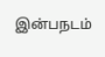இன்பநடம்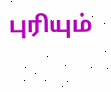புரியும்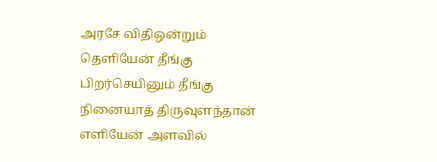அரசே விதிஒன்றும் தெளியேன் தீங்கு பிறர்செயினும் தீங்கு நினையாத் திருவுளந்தான் எளியேன் அளவில்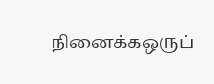நினைக்கஒருப்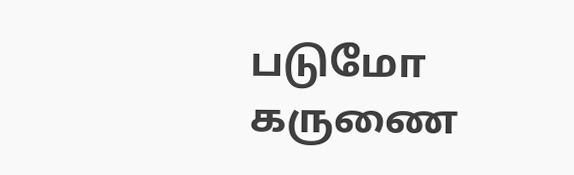படுமோ கருணை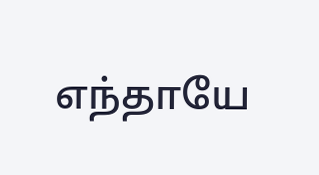எந்தாயே